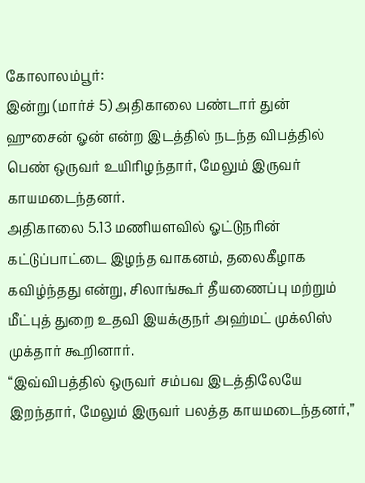கோலாலம்பூர்:
இன்று (மார்ச் 5) அதிகாலை பண்டார் துன் ஹுசைன் ஓன் என்ற இடத்தில் நடந்த விபத்தில் பெண் ஒருவர் உயிரிழந்தார், மேலும் இருவர் காயமடைந்தனர்.
அதிகாலை 5.13 மணியளவில் ஓட்டுநரின் கட்டுப்பாட்டை இழந்த வாகனம், தலைகீழாக கவிழ்ந்தது என்று, சிலாங்கூர் தீயணைப்பு மற்றும் மீட்புத் துறை உதவி இயக்குநர் அஹ்மட் முக்லிஸ் முக்தார் கூறினார்.
“இவ்விபத்தில் ஒருவர் சம்பவ இடத்திலேயே இறந்தார், மேலும் இருவர் பலத்த காயமடைந்தனர்,”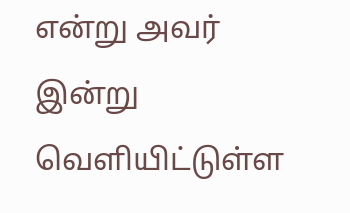என்று அவர் இன்று வெளியிட்டுள்ள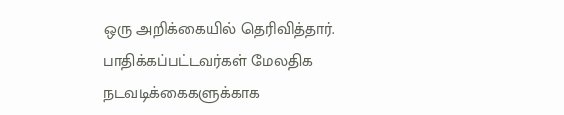ஒரு அறிக்கையில் தெரிவித்தார்.
பாதிக்கப்பட்டவர்கள் மேலதிக நடவடிக்கைகளுக்காக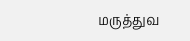மருத்துவ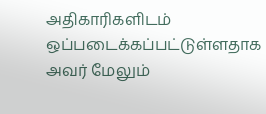அதிகாரிகளிடம் ஒப்படைக்கப்பட்டுள்ளதாக அவர் மேலும்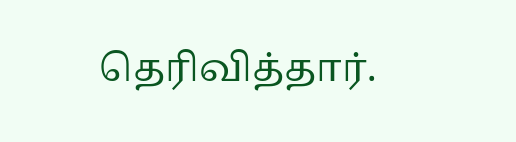தெரிவித்தார்.